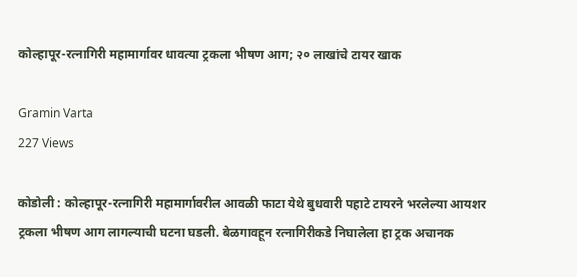कोल्हापूर-रत्नागिरी महामार्गावर धावत्या ट्रकला भीषण आग; २० लाखांचे टायर खाक

Gramin Varta
227 Views

कोडोली : कोल्हापूर-रत्नागिरी महामार्गावरील आवळी फाटा येथे बुधवारी पहाटे टायरने भरलेल्या आयशर ट्रकला भीषण आग लागल्याची घटना घडली. बेळगावहून रत्नागिरीकडे निघालेला हा ट्रक अचानक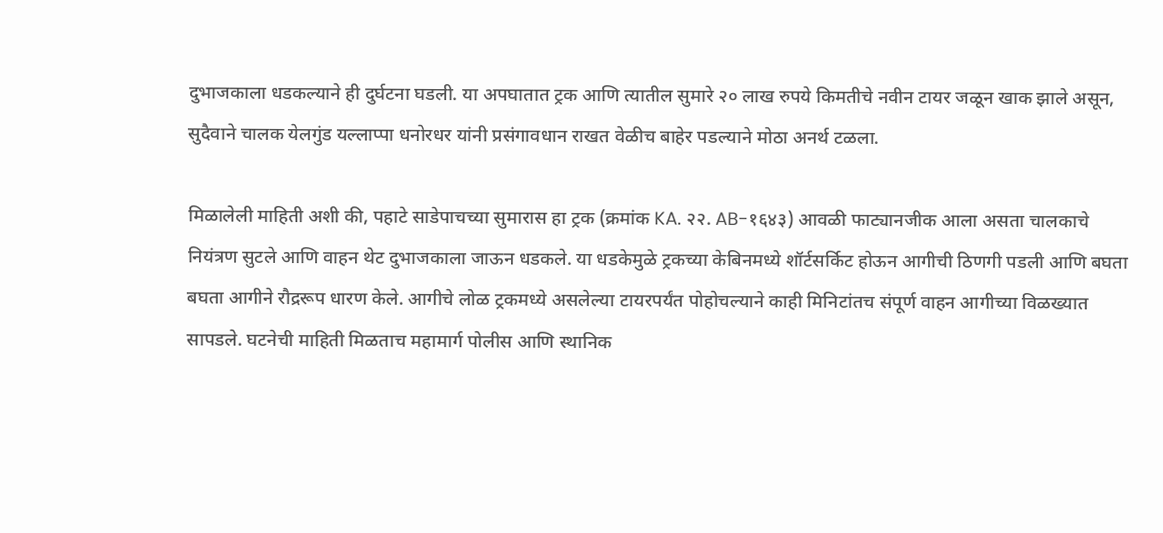दुभाजकाला धडकल्याने ही दुर्घटना घडली. या अपघातात ट्रक आणि त्यातील सुमारे २० लाख रुपये किमतीचे नवीन टायर जळून खाक झाले असून, सुदैवाने चालक येलगुंड यल्लाप्पा धनोरधर यांनी प्रसंगावधान राखत वेळीच बाहेर पडल्याने मोठा अनर्थ टळला.

मिळालेली माहिती अशी की, पहाटे साडेपाचच्या सुमारास हा ट्रक (क्रमांक KA. २२. AB-१६४३) आवळी फाट्यानजीक आला असता चालकाचे नियंत्रण सुटले आणि वाहन थेट दुभाजकाला जाऊन धडकले. या धडकेमुळे ट्रकच्या केबिनमध्ये शॉर्टसर्किट होऊन आगीची ठिणगी पडली आणि बघता बघता आगीने रौद्ररूप धारण केले. आगीचे लोळ ट्रकमध्ये असलेल्या टायरपर्यंत पोहोचल्याने काही मिनिटांतच संपूर्ण वाहन आगीच्या विळख्यात सापडले. घटनेची माहिती मिळताच महामार्ग पोलीस आणि स्थानिक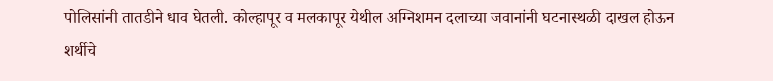पोलिसांनी तातडीने धाव घेतली. कोल्हापूर व मलकापूर येथील अग्निशमन दलाच्या जवानांनी घटनास्थळी दाखल होऊन शर्थीचे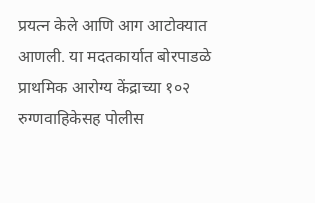प्रयत्न केले आणि आग आटोक्यात आणली. या मदतकार्यात बोरपाडळे प्राथमिक आरोग्य केंद्राच्या १०२ रुग्णवाहिकेसह पोलीस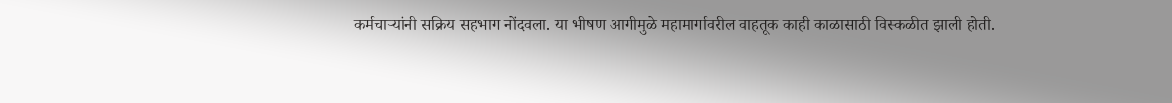कर्मचाऱ्यांनी सक्रिय सहभाग नोंदवला. या भीषण आगीमुळे महामार्गावरील वाहतूक काही काळासाठी विस्कळीत झाली होती.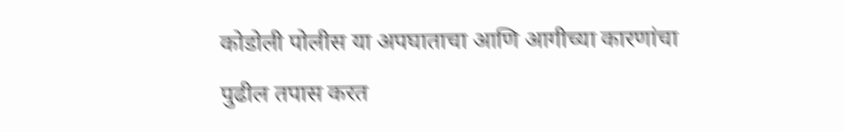कोडोली पोलीस या अपघाताचा आणि आगीच्या कारणांचा पुढील तपास करत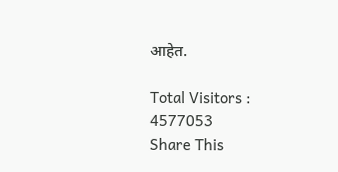आहेत.

Total Visitors :
4577053
Share This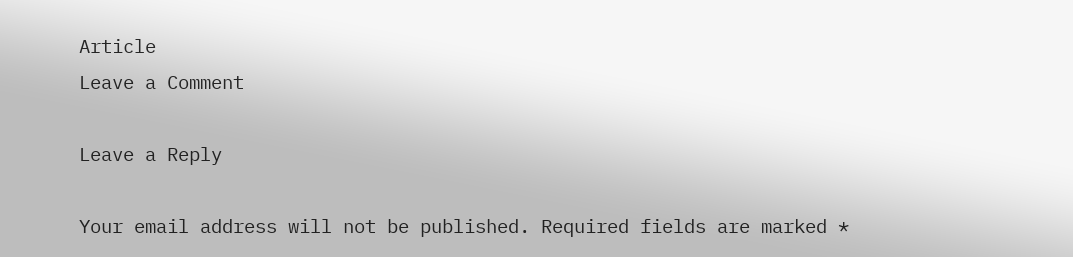Article
Leave a Comment

Leave a Reply

Your email address will not be published. Required fields are marked *